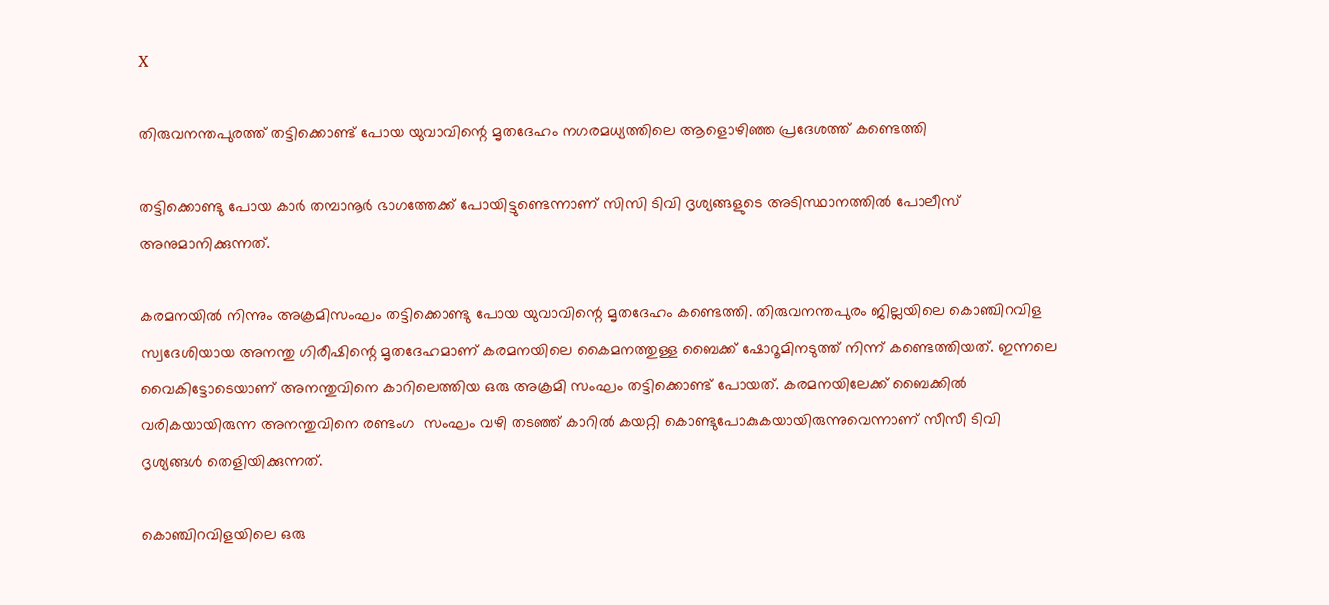X

തിരുവനന്തപുരത്ത് തട്ടിക്കൊണ്ട് പോയ യുവാവിന്റെ മൃതദേഹം നഗരമധ്യത്തിലെ ആളൊഴിഞ്ഞ പ്രദേശത്ത് കണ്ടെത്തി

തട്ടിക്കൊണ്ടു പോയ കാർ തമ്പാനൂർ ഭാഗത്തേക്ക് പോയിട്ടുണ്ടെന്നാണ് സിസി ടിവി ദൃശ്യങ്ങളുടെ അടിസ്ഥാനത്തിൽ പോലീസ് അനുമാനിക്കുന്നത്.

കരമനയിൽ നിന്നും അക്രമിസംഘം തട്ടിക്കൊണ്ടു പോയ യുവാവിന്റെ മൃതദേഹം കണ്ടെത്തി. തിരുവനന്തപുരം ജില്ലയിലെ കൊഞ്ചിറവിള സ്വദേശിയായ അനന്തു ഗിരീഷിന്റെ മൃതദേഹമാണ് കരമനയിലെ കൈമനത്തുള്ള ബൈക്ക് ഷോറൂമിനടുത്ത് നിന്ന് കണ്ടെത്തിയത്. ഇന്നലെ വൈകിട്ടോടെയാണ് അനന്തുവിനെ കാറിലെത്തിയ ഒരു അക്രമി സംഘം തട്ടിക്കൊണ്ട് പോയത്. കരമനയിലേക്ക് ബൈക്കിൽ വരികയായിരുന്ന അനന്തുവിനെ രണ്ടംഗ  സംഘം വഴി തടഞ്ഞ് കാറിൽ കയറ്റി കൊണ്ടുപോകുകയായിരുന്നുവെന്നാണ് സീസീ ടിവി ദൃശ്യങ്ങൾ തെളിയിക്കുന്നത്.

കൊഞ്ചിറവിളയിലെ ഒരു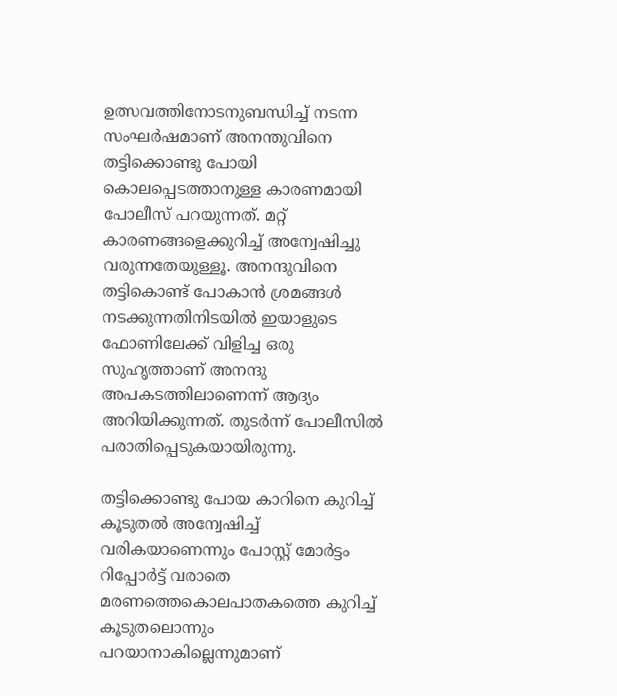ഉത്സവത്തിനോടനുബന്ധിച്ച് നടന്ന സംഘർഷമാണ് അനന്തുവിനെ തട്ടിക്കൊണ്ടു പോയി കൊലപ്പെടത്താനുള്ള കാരണമായി പോലീസ് പറയുന്നത്. മറ്റ് കാരണങ്ങളെക്കുറിച്ച് അന്വേഷിച്ചു വരുന്നതേയുള്ളൂ. അനന്ദുവിനെ തട്ടികൊണ്ട് പോകാൻ ശ്രമങ്ങൾ നടക്കുന്നതിനിടയിൽ ഇയാളുടെ ഫോണിലേക്ക് വിളിച്ച ഒരു സുഹൃത്താണ് അനന്ദു  അപകടത്തിലാണെന്ന് ആദ്യം അറിയിക്കുന്നത്. തുടർന്ന് പോലീസിൽ പരാതിപ്പെടുകയായിരുന്നു.

തട്ടിക്കൊണ്ടു പോയ കാറിനെ കുറിച്ച് കൂടുതൽ അന്വേഷിച്ച് വരികയാണെന്നും പോസ്റ്റ് മോർട്ടം റിപ്പോർട്ട് വരാതെ മരണത്തെകൊലപാതകത്തെ കുറിച്ച്  കൂടുതലൊന്നും പറയാനാകില്ലെന്നുമാണ്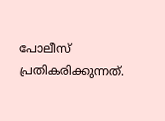പോലീസ് പ്രതികരിക്കുന്നത്.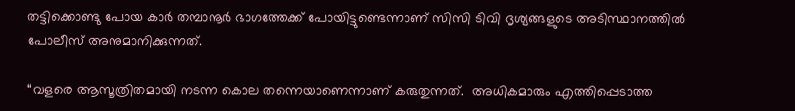തട്ടിക്കൊണ്ടു പോയ കാർ തമ്പാനൂർ ഭാഗത്തേക്ക് പോയിട്ടുണ്ടെന്നാണ് സിസി ടിവി ദൃശ്യങ്ങളുടെ അടിസ്ഥാനത്തിൽ പോലീസ് അനുമാനിക്കുന്നത്.

“വളരെ ആസൂത്രിതമായി നടന്ന കൊല തന്നെയാണെന്നാണ് കരുതുന്നത്.  അധികമാരും എത്തിപ്പെടാത്ത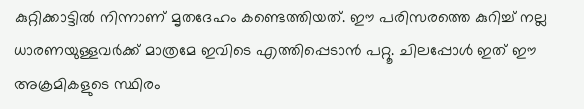കുറ്റിക്കാട്ടിൽ നിന്നാണ് മൃതദേഹം കണ്ടെത്തിയത്. ഈ പരിസരത്തെ കുറിച്ച് നല്ല ധാരണയുള്ളവർക്ക് മാത്രമേ ഇവിടെ എത്തിപ്പെടാൻ പറ്റൂ. ചിലപ്പോൾ ഇത് ഈ അക്രമികളുടെ സ്ഥിരം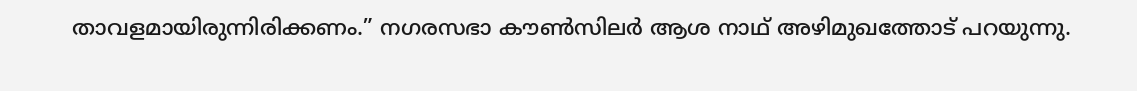താവളമായിരുന്നിരിക്കണം.” നഗരസഭാ കൗൺസിലർ ആശ നാഥ് അഴിമുഖത്തോട് പറയുന്നു.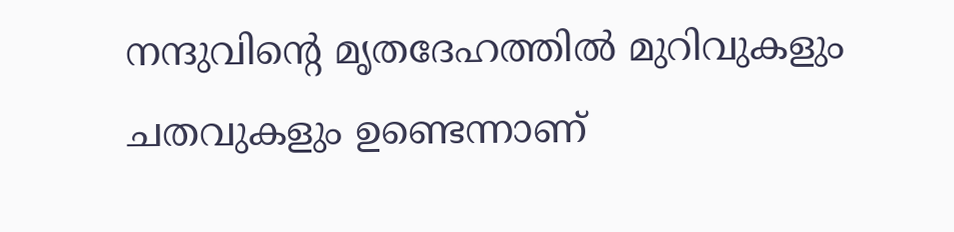നന്ദുവിന്റെ മൃതദേഹത്തിൽ മുറിവുകളും ചതവുകളും ഉണ്ടെന്നാണ്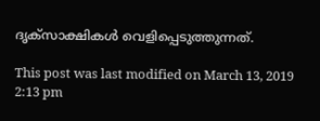ദൃക്‌സാക്ഷികൾ വെളിപ്പെടുത്തുന്നത്.

This post was last modified on March 13, 2019 2:13 pm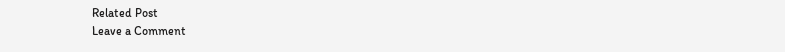Related Post
Leave a Comment